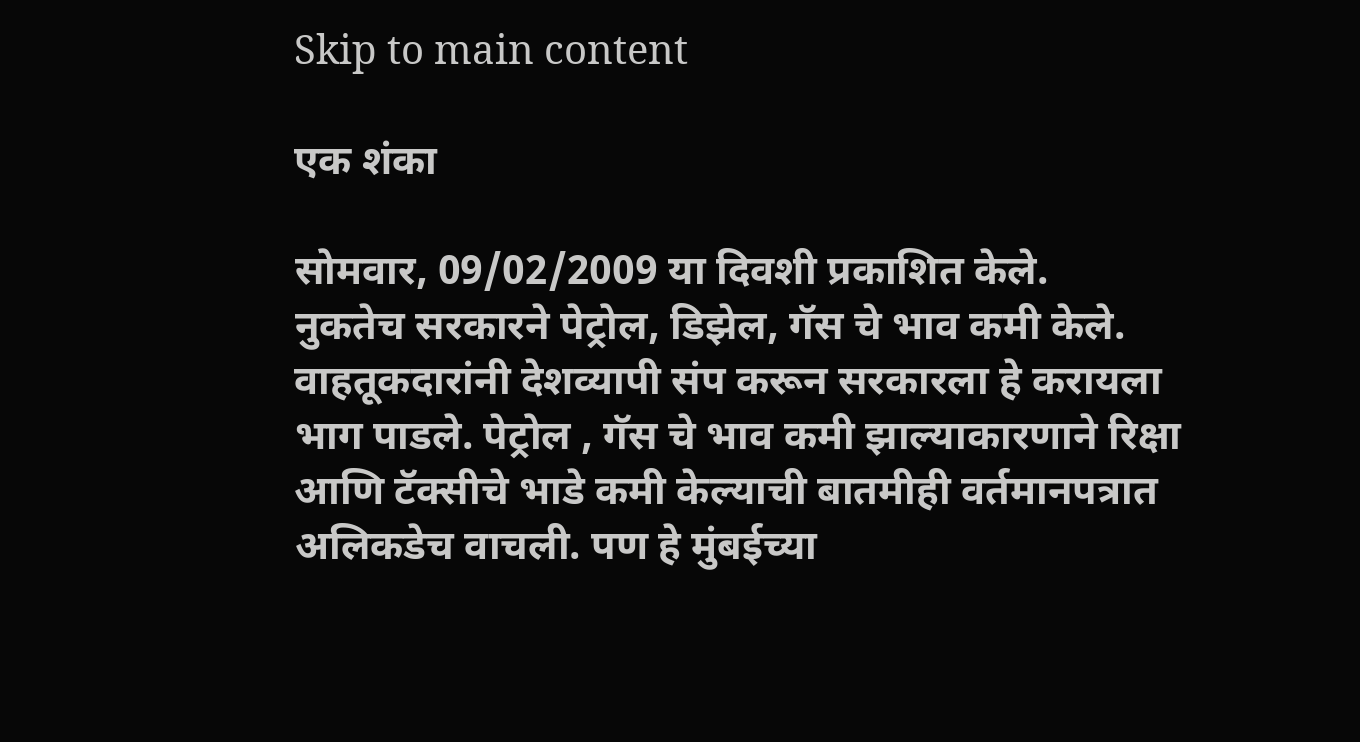Skip to main content

एक शंका

सोमवार, 09/02/2009 या दिवशी प्रकाशित केले.
नुकतेच सरकारने पेट्रोल, डिझेल, गॅस चे भाव कमी केले. वाहतूकदारांनी देशव्यापी संप करून सरकारला हे करायला भाग पाडले. पेट्रोल , गॅस चे भाव कमी झाल्याकारणाने रिक्षा आणि टॅक्सीचे भाडे कमी केल्याची बातमीही वर्तमानपत्रात अलिकडेच वाचली. पण हे मुंबईच्या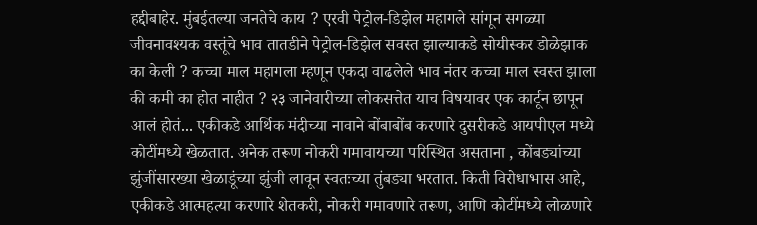हद्दीबाहेर. मुंबईतल्या जनतेचे काय ? एरवी पेट्रोल-डिझेल महागले सांगून सगळ्या जीवनावश्यक वस्तूंचे भाव तातडीने पेट्रोल-डिझेल सवस्त झाल्याकडे सोयीस्कर डोळेझाक का केली ? कच्चा माल महागला म्हणून एकदा वाढलेले भाव नंतर कच्चा माल स्वस्त झाला की कमी का होत नाहीत ? २३ जानेवारीच्या लोकसत्तेत याच विषयावर एक कार्टून छापून आलं होतं... एकीकडे आर्थिक मंदीच्या नावाने बोंबाबोंब करणारे दुसरीकडे आयपीएल मध्ये कोटींमध्ये खेळतात. अनेक तरूण नोकरी गमावायच्या परिस्थित असताना , कोंबड्यांच्या झुंजींसारख्या खेळाडूंच्या झुंजी लावून स्वतःच्या तुंबड्या भरतात. किती विरोधाभास आहे, एकीकडे आत्महत्या करणारे शेतकरी, नोकरी गमावणारे तरूण, आणि कोटींमध्ये लोळणारे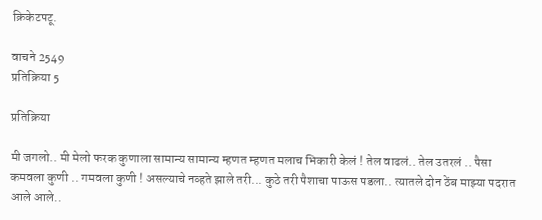क्रिकेटपटू.

वाचने 2549
प्रतिक्रिया 5

प्रतिक्रिया

मी जगलो.. मी मेलो फरक कुणाला सामान्य सामान्य म्हणत म्हणत मलाच भिकारी केलं ! तेल वाढलं.. तेल उतरलं .. पैसा कमवला कुणी .. गमवला कुणी ! असल्याचे नव्हते झाले तरी... कुठे तरी पैशाचा पाऊस पडला.. त्यातले दोन ठेंब माझ्या पदरात आले आले..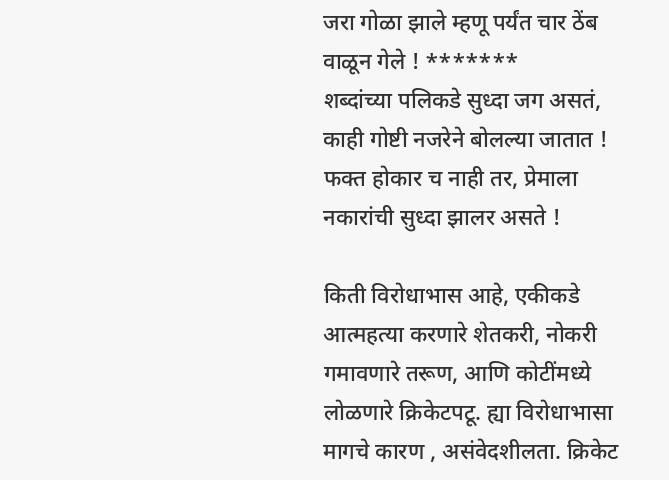जरा गोळा झाले म्हणू पर्यंत चार ठेंब वाळून गेले ! *******
शब्दांच्या पलिकडे सुध्दा जग असतं, काही गोष्टी नजरेने बोलल्या जातात ! फक्त होकार च नाही तर, प्रेमाला नकारांची सुध्दा झालर असते !

किती विरोधाभास आहे, एकीकडे आत्महत्या करणारे शेतकरी, नोकरी गमावणारे तरूण, आणि कोटींमध्ये लोळणारे क्रिकेटपटू. ह्या विरोधाभासा मागचे कारण , असंवेदशीलता. क्रिकेट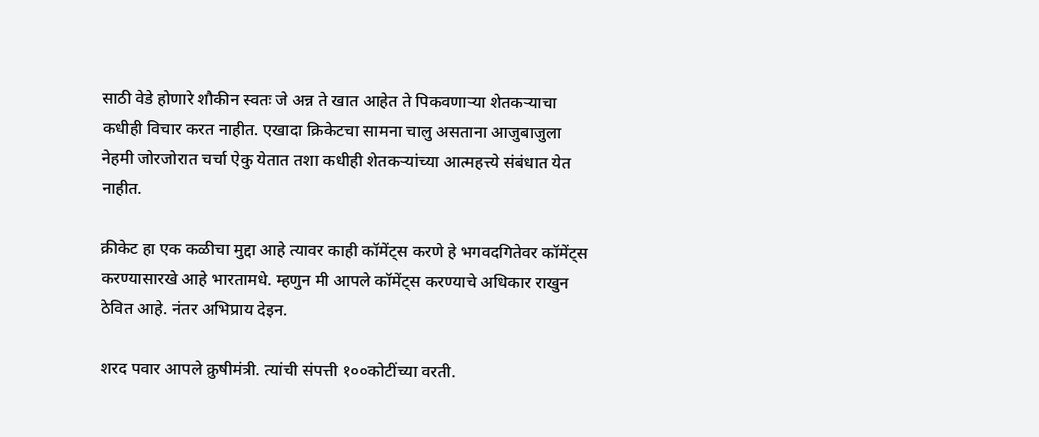साठी वेडे होणारे शौकीन स्वतः जे अन्न ते खात आहेत ते पिकवणार्‍या शेतकर्‍याचा कधीही विचार करत नाहीत. एखादा क्रिकेटचा सामना चालु असताना आजुबाजुला नेहमी जोरजोरात चर्चा ऐकु येतात तशा कधीही शेतकर्‍यांच्या आत्महत्त्ये संबंधात येत नाहीत.

क्रीकेट हा एक कळीचा मुद्दा आहे त्यावर काही कॉमेंट्स करणे हे भगवदगितेवर कॉमेंट्स करण्यासारखे आहे भारतामधे. म्हणुन मी आपले कॉमेंट्स करण्याचे अधिकार राखुन ठेवित आहे. नंतर अभिप्राय देइन.

शरद पवार आपले क्रुषीमंत्री. त्यांची संपत्ती १००कोटींच्या वरती.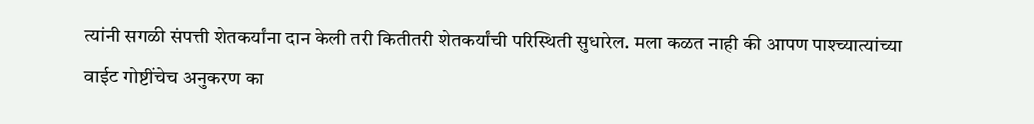त्यांनी सगळी संपत्ती शेतकर्यांना दान केली तरी कितीतरी शेतकर्यांची परिस्थिती सुधारेल. मला कळत नाही की आपण पाश्च्यात्यांच्या वाईट गोष्टींचेच अनुकरण का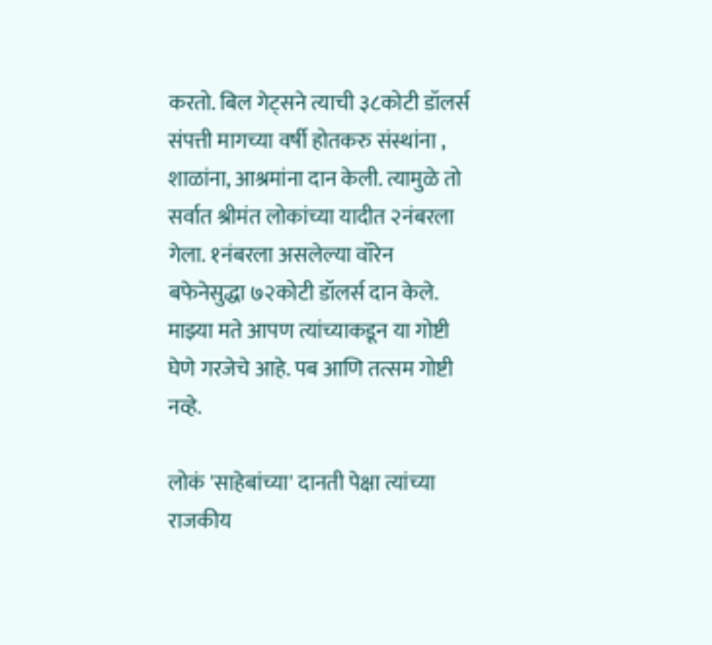करतो. बिल गेट्सने त्याची ३८कोटी डॉलर्स संपत्ती मागच्या वर्षी होतकरु संस्थांना , शाळांना, आश्रमांना दान केली. त्यामुळे तो सर्वात श्रीमंत लोकांच्या यादीत २नंबरला गेला. १नंबरला असलेल्या वॉरेन बफेनेसुद्धा ७२कोटी डॉलर्स दान केले. माझ्या मते आपण त्यांच्याकडून या गोष्टी घेणे गरजेचे आहे. पब आणि तत्सम गोष्टी नव्हे.

लोकं 'साहेबांच्या' दानती पेक्षा त्यांच्या राजकीय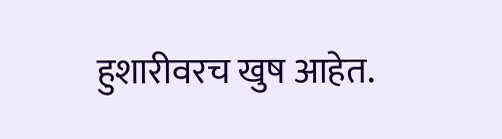हुशारीवरच खुष आहेत.